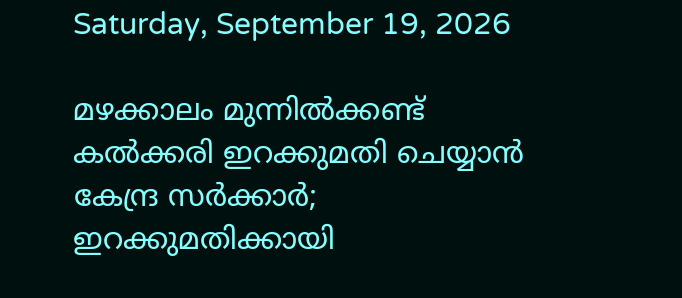Saturday, September 19, 2026

മഴക്കാലം മുന്നിൽക്കണ്ട് കൽക്കരി ഇറക്കുമതി ചെയ്യാൻ കേന്ദ്ര സർക്കാർ; ഇറക്കുമതിക്കായി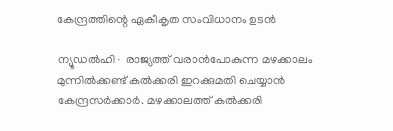കേന്ദ്രത്തിന്റെ ഏകീകൃത സംവിധാനം ഉടൻ

ന്യൂഡൽഹി∙ രാജ്യത്ത് വരാൻപോകുന്ന മഴക്കാലം മുന്നിൽക്കണ്ട് കൽക്കരി ഇറക്കുമതി ചെയ്യാൻ കേന്ദ്രസർക്കാർ. മഴക്കാലത്ത് കൽക്കരി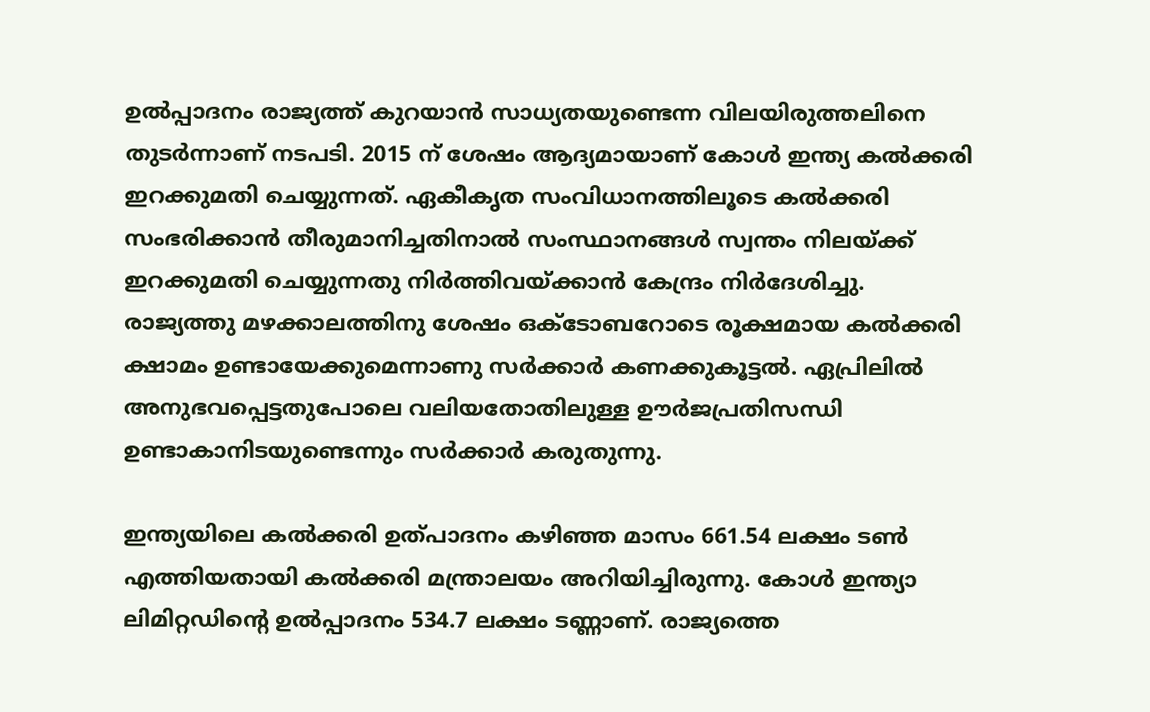ഉൽപ്പാദനം രാജ്യത്ത് കുറയാൻ സാധ്യതയുണ്ടെന്ന വിലയിരുത്തലിനെ തുടർന്നാണ് നടപടി. 2015 ന് ശേഷം ആദ്യമായാണ് കോൾ ഇന്ത്യ കൽക്കരി ഇറക്കുമതി ചെയ്യുന്നത്. ഏകീകൃത സംവിധാനത്തിലൂടെ കൽക്കരി സംഭരിക്കാൻ തീരുമാനിച്ചതിനാൽ സംസ്ഥാനങ്ങൾ സ്വന്തം നിലയ്ക്ക് ഇറക്കുമതി ചെയ്യുന്നതു നിർത്തിവയ്ക്കാൻ കേന്ദ്രം നിർദേശിച്ചു. രാജ്യത്തു മഴക്കാലത്തിനു ശേഷം ഒക്ടോബറോടെ രൂക്ഷമായ കൽക്കരി ക്ഷാമം ഉണ്ടായേക്കുമെന്നാണു സർക്കാർ കണക്കുകൂട്ടൽ. ഏപ്രിലിൽ അനുഭവപ്പെട്ടതുപോലെ വലിയതോതിലുള്ള ഊർജപ്രതിസന്ധി ഉണ്ടാകാനിടയുണ്ടെന്നും സർക്കാർ കരുതുന്നു.

ഇന്ത്യയിലെ കൽക്കരി ഉത്പാദനം കഴിഞ്ഞ മാസം 661.54 ലക്ഷം ടൺ എത്തിയതായി കൽക്കരി മന്ത്രാലയം അറിയിച്ചിരുന്നു. കോൾ ഇന്ത്യാ ലിമിറ്റഡിന്റെ ഉൽപ്പാദനം 534.7 ലക്ഷം ടണ്ണാണ്. രാജ്യത്തെ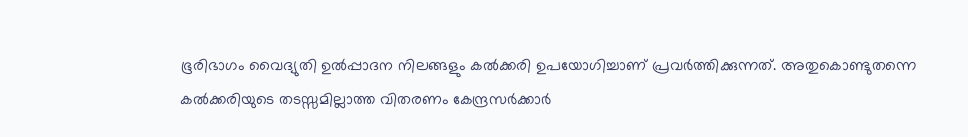ഭൂരിഭാഗം വൈദ്യുതി ഉൽപ്പാദന നിലങ്ങളും കൽക്കരി ഉപയോഗിച്ചാണ് പ്രവർത്തിക്കുന്നത്. അതുകൊണ്ടുതന്നെ കൽക്കരിയുടെ തടസ്സമില്ലാത്ത വിതരണം കേന്ദ്രസർക്കാർ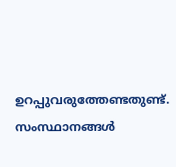ഉറപ്പുവരുത്തേണ്ടതുണ്ട്. സംസ്ഥാനങ്ങൾ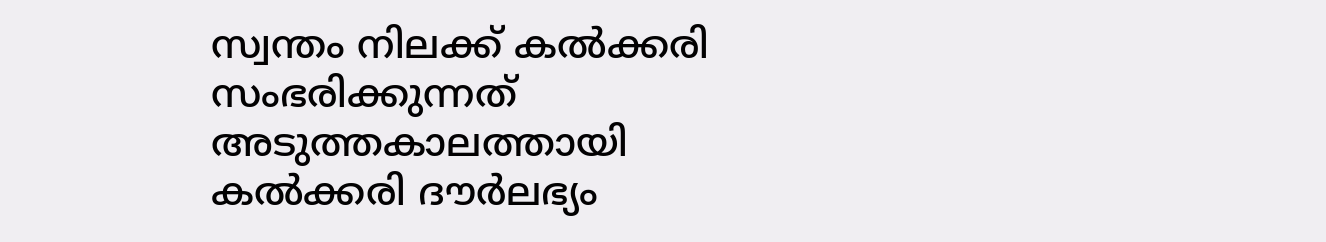സ്വന്തം നിലക്ക് കൽക്കരി സംഭരിക്കുന്നത് അടുത്തകാലത്തായി കൽക്കരി ദൗർലഭ്യം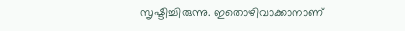സൃഷ്ടിച്ചിരുന്നു. ഇതൊഴിവാക്കാനാണ്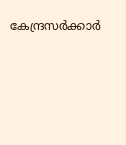കേന്ദ്രസർക്കാർ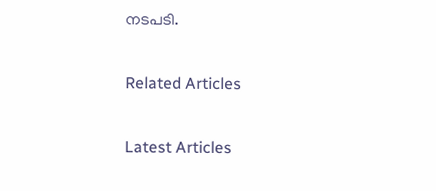നടപടി.

Related Articles

Latest Articles